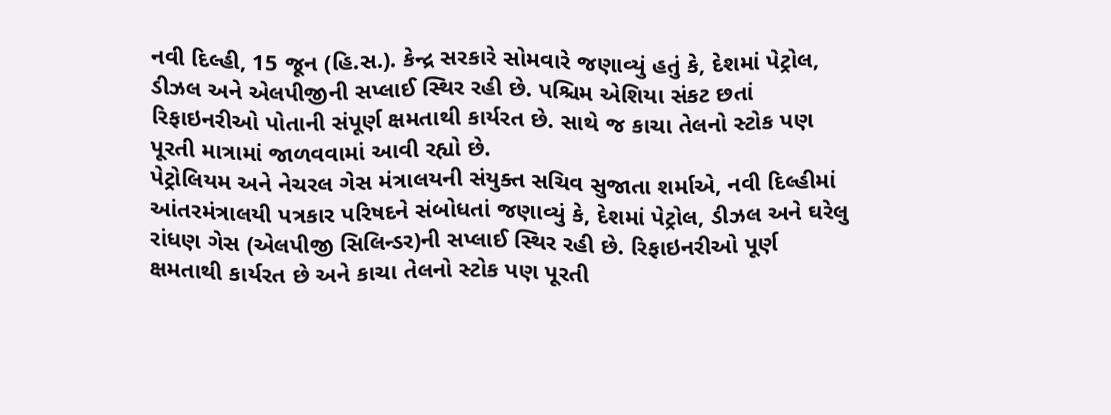નવી દિલ્હી, 15 જૂન (હિ.સ.). કેન્દ્ર સરકારે સોમવારે જણાવ્યું હતું કે, દેશમાં પેટ્રોલ, ડીઝલ અને એલપીજીની સપ્લાઈ સ્થિર રહી છે. પશ્ચિમ એશિયા સંકટ છતાં રિફાઇનરીઓ પોતાની સંપૂર્ણ ક્ષમતાથી કાર્યરત છે. સાથે જ કાચા તેલનો સ્ટોક પણ પૂરતી માત્રામાં જાળવવામાં આવી રહ્યો છે.
પેટ્રોલિયમ અને નેચરલ ગેસ મંત્રાલયની સંયુક્ત સચિવ સુજાતા શર્માએ, નવી દિલ્હીમાં આંતરમંત્રાલયી પત્રકાર પરિષદને સંબોધતાં જણાવ્યું કે, દેશમાં પેટ્રોલ, ડીઝલ અને ઘરેલુ રાંધણ ગેસ (એલપીજી સિલિન્ડર)ની સપ્લાઈ સ્થિર રહી છે. રિફાઇનરીઓ પૂર્ણ ક્ષમતાથી કાર્યરત છે અને કાચા તેલનો સ્ટોક પણ પૂરતી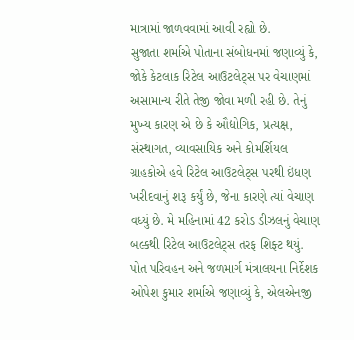માત્રામાં જાળવવામાં આવી રહ્યો છે.
સુજાતા શર્માએ પોતાના સંબોધનમાં જણાવ્યું કે, જોકે કેટલાક રિટેલ આઉટલેટ્સ પર વેચાણમાં અસામાન્ય રીતે તેજી જોવા મળી રહી છે. તેનું મુખ્ય કારણ એ છે કે ઔદ્યોગિક, પ્રત્યક્ષ, સંસ્થાગત, વ્યાવસાયિક અને કોમર્શિયલ ગ્રાહકોએ હવે રિટેલ આઉટલેટ્સ પરથી ઇંધણ ખરીદવાનું શરૂ કર્યું છે, જેના કારણે ત્યાં વેચાણ વધ્યું છે. મે મહિનામાં 42 કરોડ ડીઝલનું વેચાણ બલ્કથી રિટેલ આઉટલેટ્સ તરફ શિફ્ટ થયું.
પોત પરિવહન અને જળમાર્ગ મંત્રાલયના નિર્દેશક ઓપેશ કુમાર શર્માએ જણાવ્યું કે, એલએનજી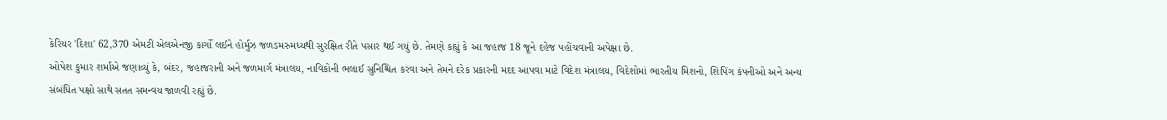કેરિયર 'દિશા' 62,370 એમટી એલએનજી કાર્ગો લઈને હોર્મુઝ જળડમરુમધ્યથી સુરક્ષિત રીતે પસાર થઈ ગયું છે. તેમણે કહ્યું કે આ જહાજ 18 જૂને દહેજ પહોંચવાની અપેક્ષા છે.
ઓપેશ કુમાર શર્માએ જણાવ્યું કે, બંદર, જહાજરાની અને જળમાર્ગ મંત્રાલય, નાવિકોની ભલાઈ સુનિશ્ચિત કરવા અને તેમને દરેક પ્રકારની મદદ આપવા માટે વિદેશ મંત્રાલય, વિદેશોમાં ભારતીય મિશનો, શિપિંગ કંપનીઓ અને અન્ય સંબંધિત પક્ષો સાથે સતત સમન્વય જાળવી રહ્યું છે.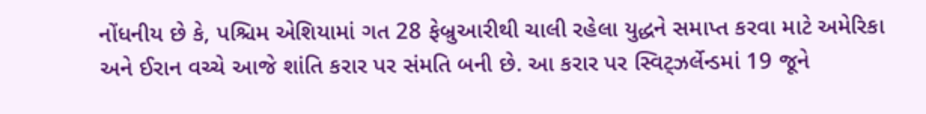નોંધનીય છે કે, પશ્ચિમ એશિયામાં ગત 28 ફેબ્રુઆરીથી ચાલી રહેલા યુદ્ધને સમાપ્ત કરવા માટે અમેરિકા અને ઈરાન વચ્ચે આજે શાંતિ કરાર પર સંમતિ બની છે. આ કરાર પર સ્વિટ્ઝર્લેન્ડમાં 19 જૂને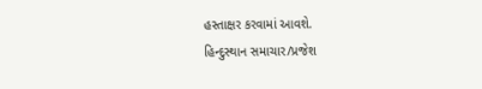હસ્તાક્ષર કરવામાં આવશે.
હિન્દુસ્થાન સમાચાર/પ્રજેશ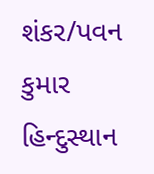શંકર/પવન કુમાર
હિન્દુસ્થાન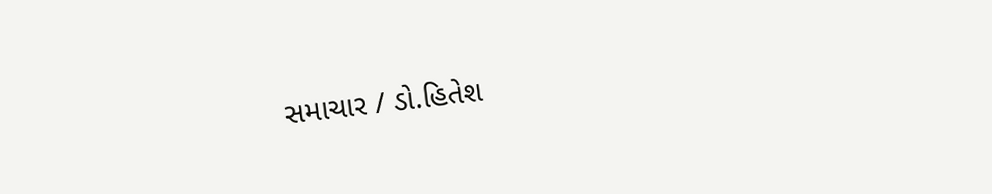સમાચાર / ડો.હિતેશ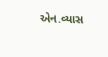એન.વ્યાસ